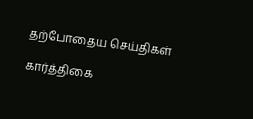தற்போதைய செய்திகள்

கார்த்திகை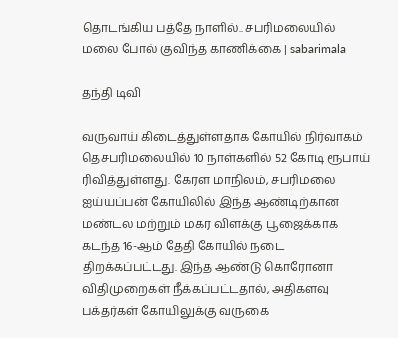தொடங்கிய பத்தே நாளில்.. சபரிமலையில் மலை போல் குவிந்த காணிக்கை | sabarimala

தந்தி டிவி

வருவாய் கிடைத்துள்ளதாக கோயில் நிர்வாகம் தெசபரிமலையில் 10 நாள்களில் 52 கோடி ரூபாய் ரிவித்துள்ளது. கேரள மாநிலம், சபரிமலை ஐய்யப்பன் கோயிலில் இந்த ஆண்டிற்கான மண்டல மற்றும் மகர விளக்கு பூஜைக்காக கடந்த 16-ஆம் தேதி கோயில் நடை திறக்கப்பட்டது. இந்த ஆண்டு கொரோனா விதிமுறைகள் நீக்கப்பட்டதால், அதிகளவு பக்தர்கள் கோயிலுக்கு வருகை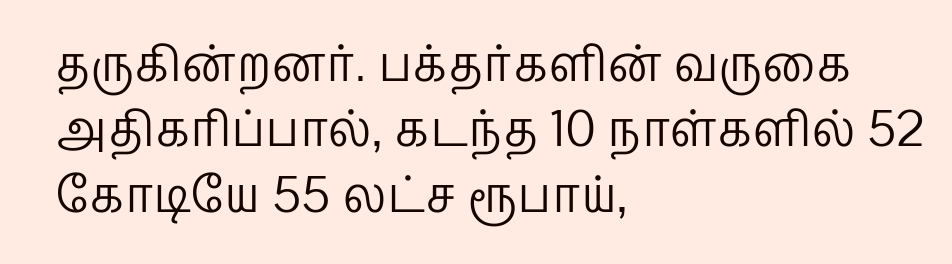தருகின்றனர். பக்தர்களின் வருகை அதிகரிப்பால், கடந்த 10 நாள்களில் 52 கோடியே 55 லட்ச ரூபாய்,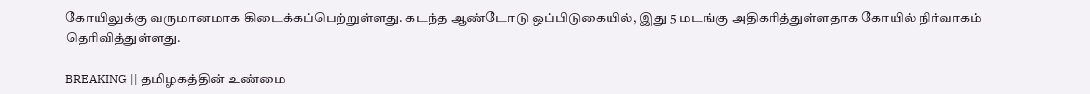கோயிலுக்கு வருமானமாக கிடைக்கப்பெற்றுள்ளது. கடந்த ஆண்டோடு ஒப்பிடுகையில், இது 5 மடங்கு அதிகரித்துள்ளதாக கோயில் நிர்வாகம் தெரிவித்துள்ளது.

BREAKING || தமிழகத்தின் உண்மை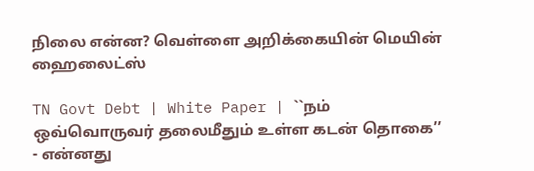நிலை என்ன? வெள்ளை அறிக்கையின் மெயின் ஹைலைட்ஸ்

TN Govt Debt | White Paper | ``நம் ஒவ்வொருவர் தலைமீதும் உள்ள கடன் தொகை’’ - என்னது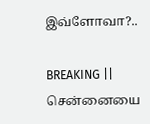இவ்ளோவா?..

BREAKING || சென்னையை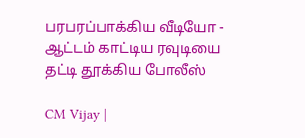பரபரப்பாக்கிய வீடியோ - ஆட்டம் காட்டிய ரவுடியை தட்டி தூக்கிய போலீஸ்

CM Vijay |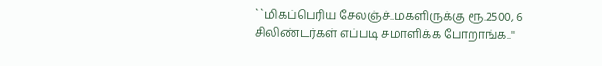``மிகப்பெரிய சேலஞ்ச்..மகளிருக்கு ரூ.2500, 6 சிலிண்டர்கள் எப்படி சமாளிக்க போறாங்க..''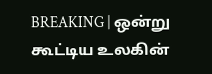BREAKING | ஒன்று கூட்டிய உலகின்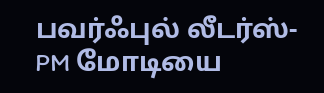பவர்ஃபுல் லீடர்ஸ்-PM மோடியை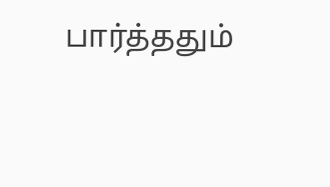பார்த்ததும்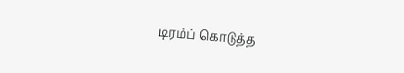டிரம்ப் கொடுத்த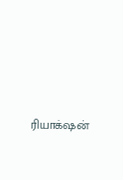ரியாக்‌ஷன்